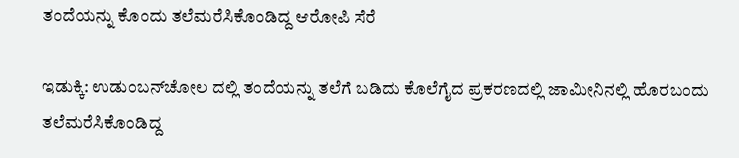ತಂದೆಯನ್ನು ಕೊಂದು ತಲೆಮರೆಸಿಕೊಂಡಿದ್ದ ಆರೋಪಿ ಸೆರೆ

ಇಡುಕ್ಕಿ: ಉಡುಂಬನ್‌ಚೋಲ ದಲ್ಲಿ ತಂದೆಯನ್ನು ತಲೆಗೆ ಬಡಿದು ಕೊಲೆಗೈದ ಪ್ರಕರಣದಲ್ಲಿ ಜಾಮೀನಿನಲ್ಲಿ ಹೊರಬಂದು ತಲೆಮರೆಸಿಕೊಂಡಿದ್ದ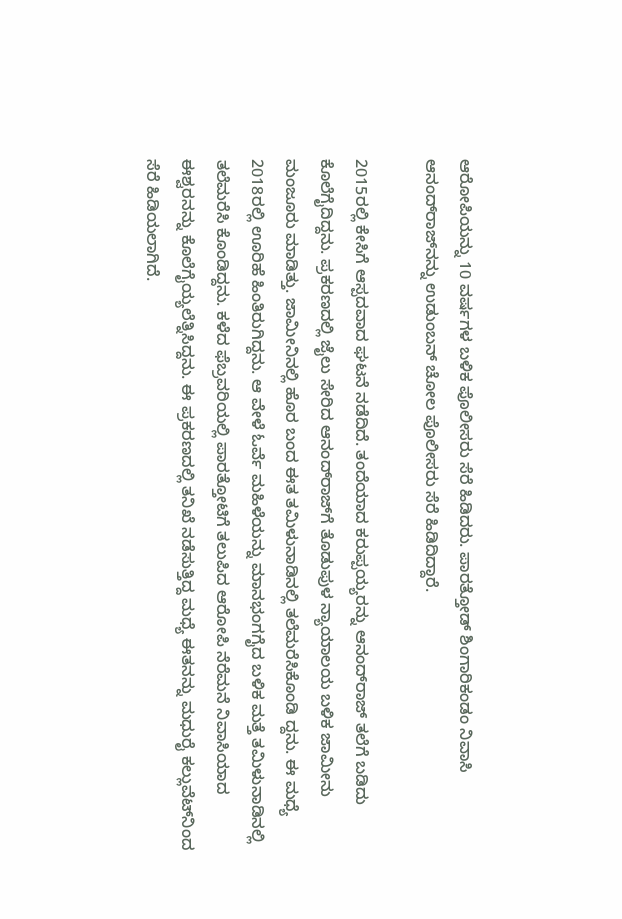ಆರೋಪಿಯನ್ನು 10 ವರ್ಷಗಳ ಬಳಿಕ ಪೊಲೀಸರು ಸೆರೆ ಹಿಡಿದರು. ಪಾರತ್ತೋಡ್ ಶಿಂಗಾರಿಕಂಡಂ ನಿವಾಸಿ ಆನಂದ್‌ರಾಜ್‌ನನ್ನು ಉಡುಂಬನ್ ಚೋಲ ಪೊಲೀಸರು ಸೆರೆ ಹಿಡಿದಿದ್ದಾರೆ.

2015ರಲ್ಲಿ ಕೇಸಿಗೆ ಆಸ್ಪದವಾದ ಘಟನೆ ನಡೆದಿದೆ. ತಂದೆಯಾದ ಕರುಪ್ಪಯ್ಯರನ್ನು ಆನಂದ್‌ರಾಜ್ ತಲೆಗೆ ಬಡಿದು ಕೊಲೆಗೈದಿದ್ದನು. ಪ್ರಕರಣದಲ್ಲಿ ಜೈಲು ಸೇರಿದ ಆನಂದ್‌ರಾಜ್‌ಗೆ ತೊಡುಪುಳ ನ್ಯಾಯಾಲಯ ಬಳಿಕ ಜಾಮೀನು ಮಂಜೂರು ಮಾಡಿತ್ತು. ಜಾಮೀನಿನಲ್ಲಿ ಹೊರ ಬಂದ ಈತ ತಮಿಳುನಾಡಿನಲ್ಲಿ ತಲೆಮರೆಸಿಕೊಂಡಿ ದ್ದನು. ಈ ಮಧ್ಯೆ 2018ರಲ್ಲಿ ಊರಿಹೆ ಹಿಂತಿರುಗಿದ್ದನು. ಆ ವೇಳೆ ಓರ್ವೆ ಮಹಿಳೆಯನ್ನು ಮಾನಭಂಗಗೈದ ಬಳಿಕ ಮತ್ತೆ ತಮಿಳುನಾಡಿನಲ್ಲಿ ತಲೆಮರೆಸಿ ಕೊಂಡಿದ್ದನು. ಕಳೆದ ಫೆಬ್ರವರಿಯಲ್ಲಿ ಪಾರತ್ತೋಟಿಗೆ ತಲುಪಿದ ಆರೋಪಿ ನೆರೆಮನೆ ನಿವಾಸಿಯಾದ ಈಶ್ವರನನ್ನು ಕೊಲೆಗೈಯ್ಯಲೆತ್ನಿಸಿದ್ದನು. ಈ ಪ್ರಕರಣದಲ್ಲಿ ತನಿಖೆ ನಡೆಸುತ್ತಿದ್ದ ಮಧ್ಯೆ ಈತನನ್ನು ಮಧುರೈ ಕಲ್ಲುವೆಟ್‌ನಿಂದ ಸೆರೆ ಹಿಡಿಯಲಾಗಿದೆ.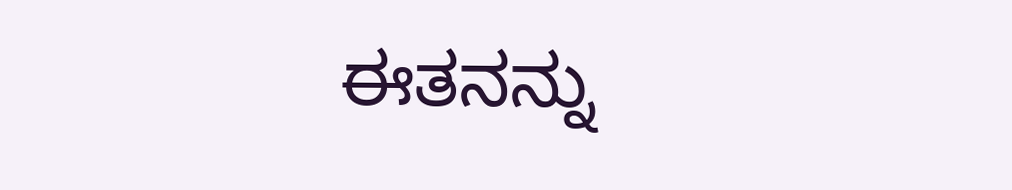ಈತನನ್ನು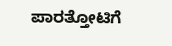ಪಾರತ್ತೋಟಿಗೆ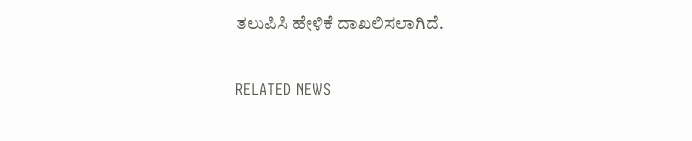ತಲುಪಿಸಿ ಹೇಳಿಕೆ ದಾಖಲಿಸಲಾಗಿದೆ.

RELATED NEWS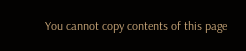You cannot copy contents of this page